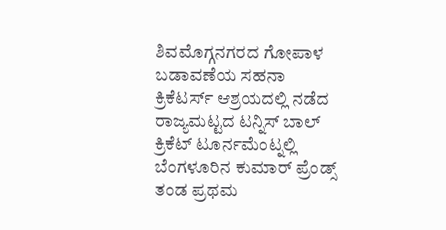ಶಿವಮೊಗ್ಗನಗರದ ಗೋಪಾಳ ಬಡಾವಣೆಯ ಸಹನಾ ಕ್ರಿಕೆಟರ್ಸ್ ಆಶ್ರಯದಲ್ಲಿ ನಡೆದ ರಾಜ್ಯಮಟ್ಟದ ಟನ್ನಿಸ್ ಬಾಲ್ ಕ್ರಿಕೆಟ್ ಟೂರ್ನಮೆಂಟ್ನಲ್ಲಿ ಬೆಂಗಳೂರಿನ ಕುಮಾರ್ ಪ್ರೆಂಡ್ಸ್ ತಂಡ ಪ್ರಥಮ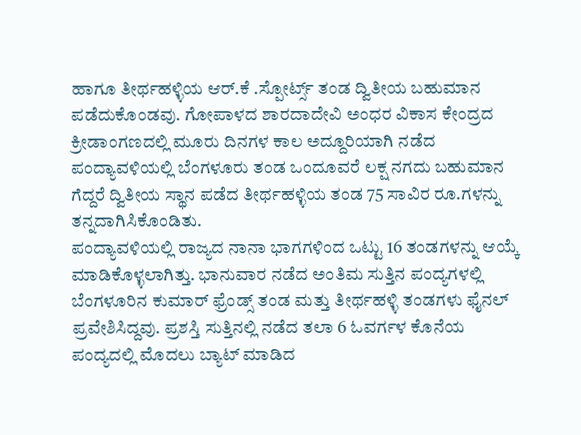ಹಾಗೂ ತೀರ್ಥಹಳ್ಳಿಯ ಆರ್.ಕೆ .ಸ್ಪೋರ್ಟ್ಸ್ ತಂಡ ದ್ವಿತೀಯ ಬಹುಮಾನ ಪಡೆದುಕೊಂಡವು. ಗೋಪಾಳದ ಶಾರದಾದೇವಿ ಅಂಧರ ವಿಕಾಸ ಕೇಂದ್ರದ ಕ್ರೀಡಾಂಗಣದಲ್ಲಿ ಮೂರು ದಿನಗಳ ಕಾಲ ಅದ್ದೂರಿಯಾಗಿ ನಡೆದ ಪಂದ್ಯಾವಳಿಯಲ್ಲಿ ಬೆಂಗಳೂರು ತಂಡ ಒಂದೂವರೆ ಲಕ್ಷ ನಗದು ಬಹುಮಾನ ಗೆದ್ದರೆ ದ್ವಿತೀಯ ಸ್ಥಾನ ಪಡೆದ ತೀರ್ಥಹಳ್ಳಿಯ ತಂಡ 75 ಸಾವಿರ ರೂ.ಗಳನ್ನು ತನ್ನದಾಗಿಸಿಕೊಂಡಿತು.
ಪಂದ್ಯಾವಳಿಯಲ್ಲಿ ರಾಜ್ಯದ ನಾನಾ ಭಾಗಗಳಿಂದ ಒಟ್ಟು 16 ತಂಡಗಳನ್ನು ಆಯ್ಕೆ ಮಾಡಿಕೊಳ್ಳಲಾಗಿತ್ತು. ಭಾನುವಾರ ನಡೆದ ಅಂತಿಮ ಸುತ್ತಿನ ಪಂದ್ಯಗಳಲ್ಲಿ ಬೆಂಗಳೂರಿನ ಕುಮಾರ್ ಫ್ರೆಂಡ್ಸ್ ತಂಡ ಮತ್ತು ತೀರ್ಥಹಳ್ಳಿ ತಂಡಗಳು ಫೈನಲ್ ಪ್ರವೇಶಿಸಿದ್ದವು. ಪ್ರಶಸ್ತಿ ಸುತ್ತಿನಲ್ಲಿ ನಡೆದ ತಲಾ 6 ಓವರ್ಗಳ ಕೊನೆಯ ಪಂದ್ಯದಲ್ಲಿ ಮೊದಲು ಬ್ಯಾಟ್ ಮಾಡಿದ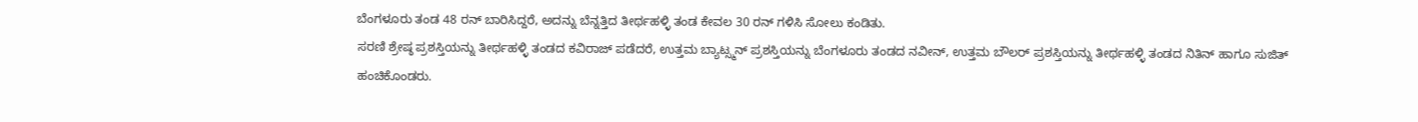ಬೆಂಗಳೂರು ತಂಡ 48 ರನ್ ಬಾರಿಸಿದ್ದರೆ, ಅದನ್ನು ಬೆನ್ನತ್ತಿದ ತೀರ್ಥಹಳ್ಳಿ ತಂಡ ಕೇವಲ 30 ರನ್ ಗಳಿಸಿ ಸೋಲು ಕಂಡಿತು.
ಸರಣಿ ಶ್ರೇಷ್ಠ ಪ್ರಶಸ್ತಿಯನ್ನು ತೀರ್ಥಹಳ್ಳಿ ತಂಡದ ಕವಿರಾಜ್ ಪಡೆದರೆ, ಉತ್ತಮ ಬ್ಯಾಟ್ಸ್ಮನ್ ಪ್ರಶಸ್ತಿಯನ್ನು ಬೆಂಗಳೂರು ತಂಡದ ನವೀನ್, ಉತ್ತಮ ಬೌಲರ್ ಪ್ರಶಸ್ತಿಯನ್ನು ತೀರ್ಥಹಳ್ಳಿ ತಂಡದ ನಿತಿನ್ ಹಾಗೂ ಸುಜಿತ್ ಹಂಚಿಕೊಂಡರು.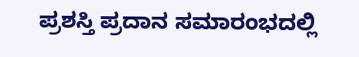ಪ್ರಶಸ್ತಿ ಪ್ರದಾನ ಸಮಾರಂಭದಲ್ಲಿ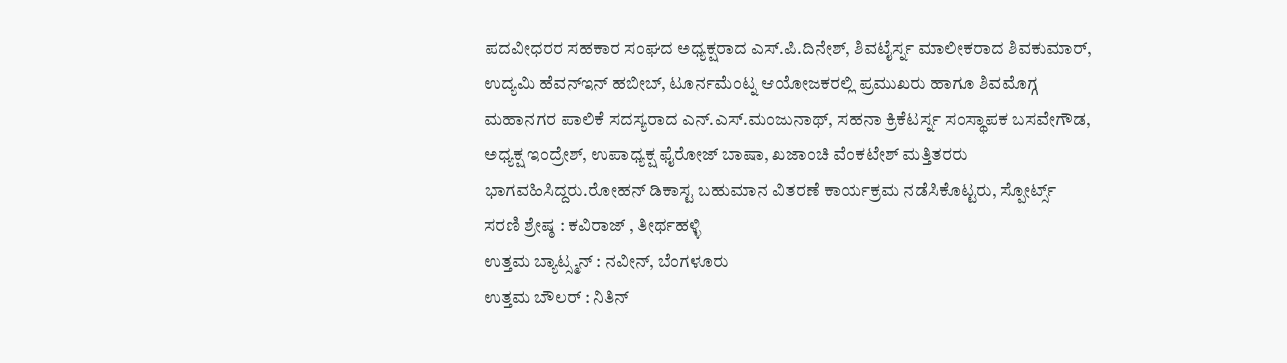ಪದವೀಧರರ ಸಹಕಾರ ಸಂಘದ ಅಧ್ಯಕ್ಷರಾದ ಎಸ್.ಪಿ.ದಿನೇಶ್, ಶಿವಟೈರ್ಸ್ನ ಮಾಲೀಕರಾದ ಶಿವಕುಮಾರ್, ಉದ್ಯಮಿ ಹೆವನ್ಇನ್ ಹಬೀಬ್, ಟೂರ್ನಮೆಂಟ್ನ ಆಯೋಜಕರಲ್ಲಿ ಪ್ರಮುಖರು ಹಾಗೂ ಶಿವಮೊಗ್ಗ ಮಹಾನಗರ ಪಾಲಿಕೆ ಸದಸ್ಯರಾದ ಎನ್.ಎಸ್.ಮಂಜುನಾಥ್, ಸಹನಾ ಕ್ರಿಕೆಟರ್ಸ್ನ ಸಂಸ್ಥಾಪಕ ಬಸವೇಗೌಡ, ಅಧ್ಯಕ್ಷ ಇಂದ್ರೇಶ್, ಉಪಾಧ್ಯಕ್ಷ ಫೈರೋಜ್ ಬಾಷಾ, ಖಜಾಂಚಿ ವೆಂಕಟೇಶ್ ಮತ್ತಿತರರು ಭಾಗವಹಿಸಿದ್ದರು.ರೋಹನ್ ಡಿಕಾಸ್ಟ ಬಹುಮಾನ ವಿತರಣೆ ಕಾರ್ಯಕ್ರಮ ನಡೆಸಿಕೊಟ್ಟರು, ಸ್ಪೋರ್ಟ್ಸ್
ಸರಣಿ ಶ್ರೇಷ್ಠ : ಕವಿರಾಜ್ , ತೀರ್ಥಹಳ್ಳಿ
ಉತ್ತಮ ಬ್ಯಾಟ್ಸ್ಮನ್ : ನವೀನ್, ಬೆಂಗಳೂರು
ಉತ್ತಮ ಬೌಲರ್ : ನಿತಿನ್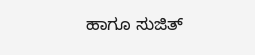ಹಾಗೂ ಸುಜಿತ್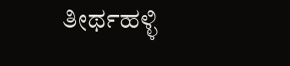ತೀರ್ಥಹಳ್ಳಿ